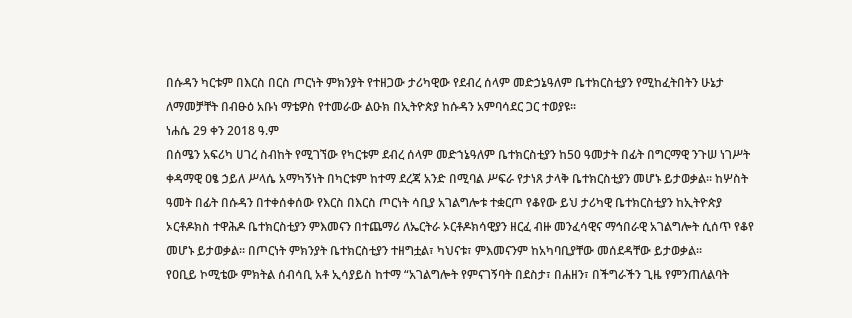በሱዳን ካርቱም በእርስ በርስ ጦርነት ምክንያት የተዘጋው ታሪካዊው የደብረ ሰላም መድኃኔዓለም ቤተክርስቲያን የሚከፈትበትን ሁኔታ ለማመቻቸት በብፁዕ አቡነ ማቴዎስ የተመራው ልዑክ በኢትዮጵያ ከሱዳን አምባሳደር ጋር ተወያዩ፡፡
ነሐሴ 29 ቀን 2018 ዓ.ም
በሰሜን አፍሪካ ሀገረ ስብከት የሚገኘው የካርቱም ደብረ ሰላም መድኀኔዓለም ቤተክርስቲያን ከ50 ዓመታት በፊት በግርማዊ ንጉሠ ነገሥት ቀዳማዊ ዐፄ ኃይለ ሥላሴ አማካኝነት በካርቱም ከተማ ደረጃ አንድ በሚባል ሥፍራ የታነጸ ታላቅ ቤተክርስቲያን መሆኑ ይታወቃል፡፡ ከሦስት ዓመት በፊት በሱዳን በተቀሰቀሰው የእርስ በእርስ ጦርነት ሳቢያ አገልግሎቱ ተቋርጦ የቆየው ይህ ታሪካዊ ቤተክርስቲያን ከኢትዮጵያ ኦርቶዶክስ ተዋሕዶ ቤተክርስቲያን ምእመናን በተጨማሪ ለኤርትራ ኦርቶዶክሳዊያን ዘርፈ ብዙ መንፈሳዊና ማኅበራዊ አገልግሎት ሲሰጥ የቆየ መሆኑ ይታወቃል፡፡ በጦርነት ምክንያት ቤተክርስቲያን ተዘግቷል፣ ካህናቱ፣ ምእመናንም ከአካባቢያቸው መሰደዳቸው ይታወቃል፡፡
የዐቢይ ኮሚቴው ምክትል ሰብሳቢ አቶ ኢሳያይስ ከተማ “አገልግሎት የምናገኝባት በደስታ፣ በሐዘን፣ በችግራችን ጊዜ የምንጠለልባት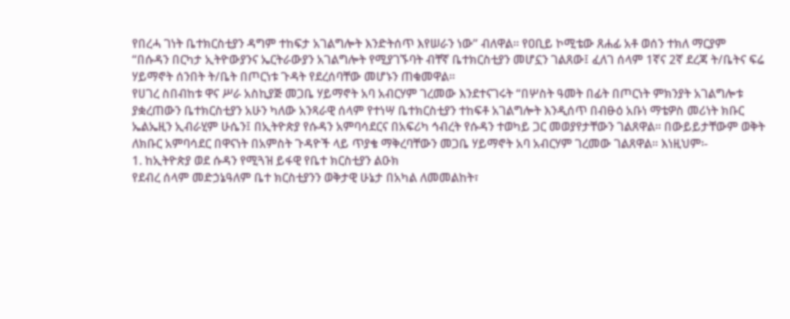የበረሓ ገነት ቤተክርስቲያን ዳግም ተከፍታ አገልግሎት እንድትሰጥ እየሠራን ነው” ብለዋል፡፡ የዐቢይ ኮሚቴው ጸሐፊ አቶ ወሰን ተክለ ማርያም “በሱዳን በርካታ ኢትዮውያንና ኤርትራውያን አገልግሎት የሚያገኙባት ብቸኛ ቤተክርስቲያን መሆኗን ገልጸው፤ ፈለገ ሰላም 1ኛና 2ኛ ደረጃ ት/ቤትና ፍሬ ሃይማኖት ሰንበት ት/ቤት በጦርነቱ ጉዳት የደረሰባቸው መሆኑን ጠቁመዋል፡፡
የሀገረ ስበብከቱ ዋና ሥራ አስኪያጅ መጋቤ ሃይማኖት አባ አብርሃም ገረመው እንደተናገሩት “በሦስት ዓመት በፊት በጦርነት ምክንያት አገልግሎቱ ያቋረጠውን ቤተክርስቲያን አሁን ካለው አንጻራዊ ሰላም የተነሣ ቤተክርስቲያን ተከፍቶ አገልግሎት እንዲሰጥ በብፁዕ አቡነ ማቴዎስ መሪነት ክቡር ኤልኤዚን ኢብራሂም ሁሴን፤ በኢትዮጵያ የሱዳን አምባሳደርና በአፍሪካ ኅብረት የሱዳን ተወካይ ጋር መወያየታቸውን ገልጸዋል፡፡ በውይይታቸውም ወቅት ለክቡር አምባሳደር በዋናነት በአምስት ጉዳዮች ላይ ጥያቄ ማቅረባቸውን መጋቤ ሃይማኖት አባ አብርሃም ገረመው ገልጸዋል፡፡ እነዚህም፡-
1. ከኢትዮጵያ ወደ ሱዳን የሚጓዝ ይፋዊ የቤተ ክርስቲያን ልዑክ
የደብረ ሰላም መድኃኔዓለም ቤተ ክርስቲያንን ወቅታዊ ሁኔታ በአካል ለመመልከት፣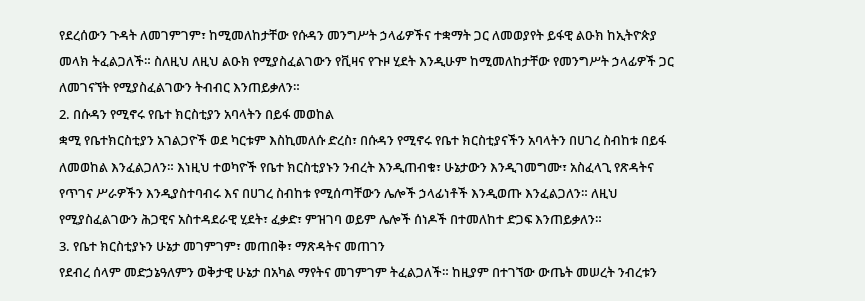የደረሰውን ጉዳት ለመገምገም፣ ከሚመለከታቸው የሱዳን መንግሥት ኃላፊዎችና ተቋማት ጋር ለመወያየት ይፋዊ ልዑክ ከኢትዮጵያ መላክ ትፈልጋለች። ስለዚህ ለዚህ ልዑክ የሚያስፈልገውን የቪዛና የጉዞ ሂደት እንዲሁም ከሚመለከታቸው የመንግሥት ኃላፊዎች ጋር ለመገናኘት የሚያስፈልገውን ትብብር እንጠይቃለን።
2. በሱዳን የሚኖሩ የቤተ ክርስቲያን አባላትን በይፋ መወከል
ቋሚ የቤተክርስቲያን አገልጋዮች ወደ ካርቱም እስኪመለሱ ድረስ፣ በሱዳን የሚኖሩ የቤተ ክርስቲያናችን አባላትን በሀገረ ስብከቱ በይፋ ለመወከል እንፈልጋለን። እነዚህ ተወካዮች የቤተ ክርስቲያኑን ንብረት እንዲጠብቁ፣ ሁኔታውን እንዲገመግሙ፣ አስፈላጊ የጽዳትና የጥገና ሥራዎችን እንዲያስተባብሩ እና በሀገረ ስብከቱ የሚሰጣቸውን ሌሎች ኃላፊነቶች እንዲወጡ እንፈልጋለን። ለዚህ የሚያስፈልገውን ሕጋዊና አስተዳደራዊ ሂደት፣ ፈቃድ፣ ምዝገባ ወይም ሌሎች ሰነዶች በተመለከተ ድጋፍ እንጠይቃለን።
3. የቤተ ክርስቲያኑን ሁኔታ መገምገም፣ መጠበቅ፣ ማጽዳትና መጠገን
የደብረ ሰላም መድኃኔዓለምን ወቅታዊ ሁኔታ በአካል ማየትና መገምገም ትፈልጋለች። ከዚያም በተገኘው ውጤት መሠረት ንብረቱን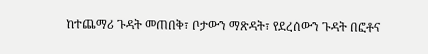ከተጨማሪ ጉዳት መጠበቅ፣ ቦታውን ማጽዳት፣ የደረሰውን ጉዳት በፎቶና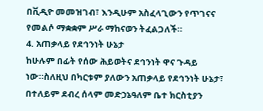በቪዲዮ መመዝገብ፣ እንዲሁም አስፈላጊውን የጥገናና የመልሶ ማቋቋም ሥራ ማከናወን ትፈልጋለች።
4. አጠቃላይ የደኅንነት ሁኔታ
ከሁሉም በፊት የሰው ሕይወትና ደኅንነት ዋና ጉዳይ ነው።ስለዚህ በካርቱም ያለውን አጠቃላይ የደኅንነት ሁኔታ፣ በተለይም ደብረ ሰላም መድኃኔዓለም ቤተ ክርስቲያን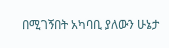በሚገኝበት አካባቢ ያለውን ሁኔታ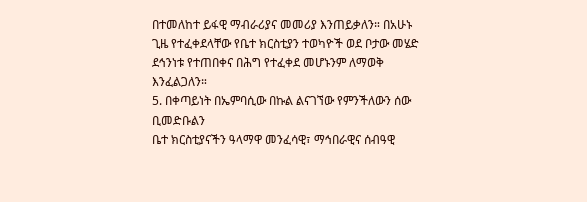በተመለከተ ይፋዊ ማብራሪያና መመሪያ እንጠይቃለን። በአሁኑ ጊዜ የተፈቀደላቸው የቤተ ክርስቲያን ተወካዮች ወደ ቦታው መሄድ ደኅንነቱ የተጠበቀና በሕግ የተፈቀደ መሆኑንም ለማወቅ እንፈልጋለን።
5. በቀጣይነት በኤምባሲው በኩል ልናገኘው የምንችለውን ሰው ቢመድቡልን
ቤተ ክርስቲያናችን ዓላማዋ መንፈሳዊ፣ ማኅበራዊና ሰብዓዊ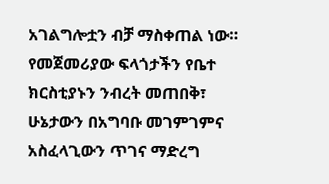አገልግሎቷን ብቻ ማስቀጠል ነው። የመጀመሪያው ፍላጎታችን የቤተ ክርስቲያኑን ንብረት መጠበቅ፣ ሁኔታውን በአግባቡ መገምገምና አስፈላጊውን ጥገና ማድረግ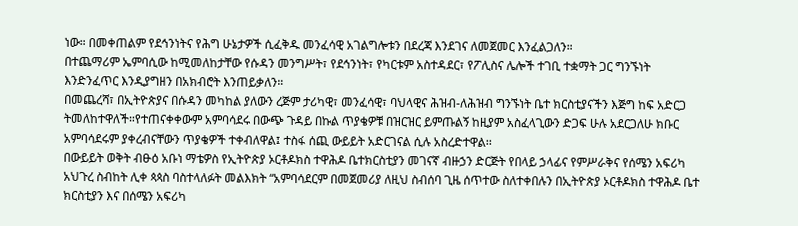ነው። በመቀጠልም የደኅንነትና የሕግ ሁኔታዎች ሲፈቅዱ መንፈሳዊ አገልግሎቱን በደረጃ እንደገና ለመጀመር እንፈልጋለን።
በተጨማሪም ኤምባሲው ከሚመለከታቸው የሱዳን መንግሥት፣ የደኅንነት፣ የካርቱም አስተዳደር፣ የፖሊስና ሌሎች ተገቢ ተቋማት ጋር ግንኙነት እንድንፈጥር እንዲያግዘን በአክብሮት እንጠይቃለን።
በመጨረሻ፣ በኢትዮጵያና በሱዳን መካከል ያለውን ረጅም ታሪካዊ፣ መንፈሳዊ፣ ባህላዊና ሕዝብ-ለሕዝብ ግንኙነት ቤተ ክርስቲያናችን እጅግ ከፍ አድርጋ ትመለከተዋለች።የተጠናቀቀውም አምባሳደሩ በውጭ ጉዳይ በኩል ጥያቄዎቹ በዝርዝር ይምጡልኝ ከዚያም አስፈላጊውን ድጋፍ ሁሉ አደርጋለሁ ክቡር አምባሳደሩም ያቀረብናቸውን ጥያቄዎች ተቀብለዋል፤ ተስፋ ሰጪ ውይይት አድርገናል ሲሉ አስረድተዋል፡፡
በውይይት ወቅት ብፁዕ አቡነ ማቴዎስ የኢትዮጵያ ኦርቶዶክስ ተዋሕዶ ቤተክርስቲያን መገናኛ ብዙኃን ድርጅት የበላይ ኃላፊና የምሥራቅና የሰሜን አፍሪካ አህጉረ ስብከት ሊቀ ጳጳስ ባስተላለፉት መልእክት “አምባሳደርም በመጀመሪያ ለዚህ ስብሰባ ጊዜ ሰጥተው ስለተቀበሉን በኢትዮጵያ ኦርቶዶክስ ተዋሕዶ ቤተ ክርስቲያን እና በሰሜን አፍሪካ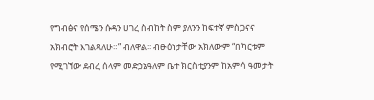የግብፅና የሰሜን ሱዳን ሀገረ ስብከት ስም ያለንን ከፍተኛ ምስጋናና አክብሮት እገልጻለሁ።” ብለዋል፡፡ ብፁዕነታቸው አክለውም “በካርቱም የሚገኘው ደብረ ሰላም መድኃኔዓለም ቤተ ክርስቲያንም ከአምሳ ዓመታት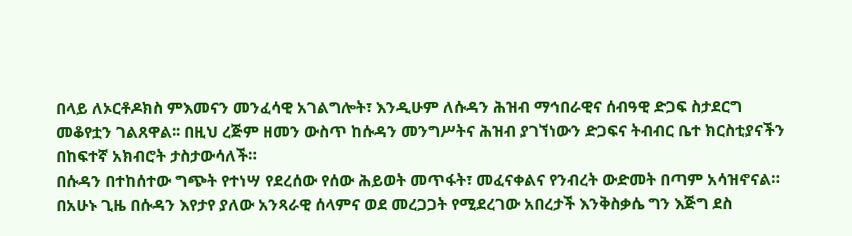በላይ ለኦርቶዶክስ ምእመናን መንፈሳዊ አገልግሎት፣ እንዲሁም ለሱዳን ሕዝብ ማኅበራዊና ሰብዓዊ ድጋፍ ስታደርግ መቆየቷን ገልጸዋል፡፡ በዚህ ረጅም ዘመን ውስጥ ከሱዳን መንግሥትና ሕዝብ ያገኘነውን ድጋፍና ትብብር ቤተ ክርስቲያናችን በከፍተኛ አክብሮት ታስታውሳለች።
በሱዳን በተከሰተው ግጭት የተነሣ የደረሰው የሰው ሕይወት መጥፋት፣ መፈናቀልና የንብረት ውድመት በጣም አሳዝኖናል። በአሁኑ ጊዜ በሱዳን እየታየ ያለው አንጻራዊ ሰላምና ወደ መረጋጋት የሚደረገው አበረታች እንቅስቃሴ ግን እጅግ ደስ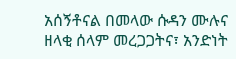አሰኝቶናል በመላው ሱዳን ሙሉና ዘላቂ ሰላም መረጋጋትና፣ አንድነት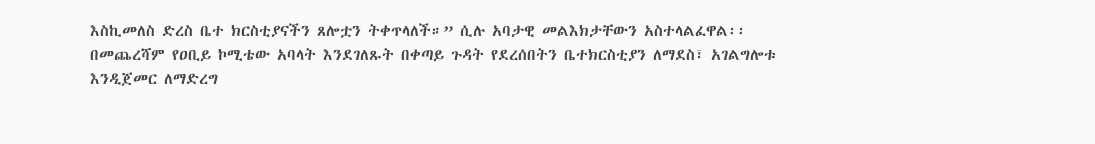እስኪመለስ ድረስ ቤተ ክርስቲያናችን ጸሎቷን ትቀጥላለች።” ሲሉ አባታዊ መልእክታቸውን አስተላልፈዋል፡፡
በመጨረሻም የዐቢይ ኮሚቴው አባላት እንደገለጹት በቀጣይ ጉዳት የደረሰበትን ቤተክርስቲያን ለማደስ፣ አገልግሎቱ እንዲጀመር ለማድረግ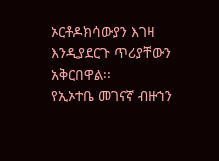ኦርቶዶክሳውያን እገዛ እንዲያደርጉ ጥሪያቸውን አቅርበዋል፡፡
የኢኦተቤ መገናኛ ብዙኀን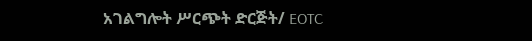አገልግሎት ሥርጭት ድርጅት/ EOTC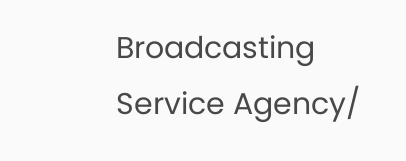Broadcasting Service Agency/